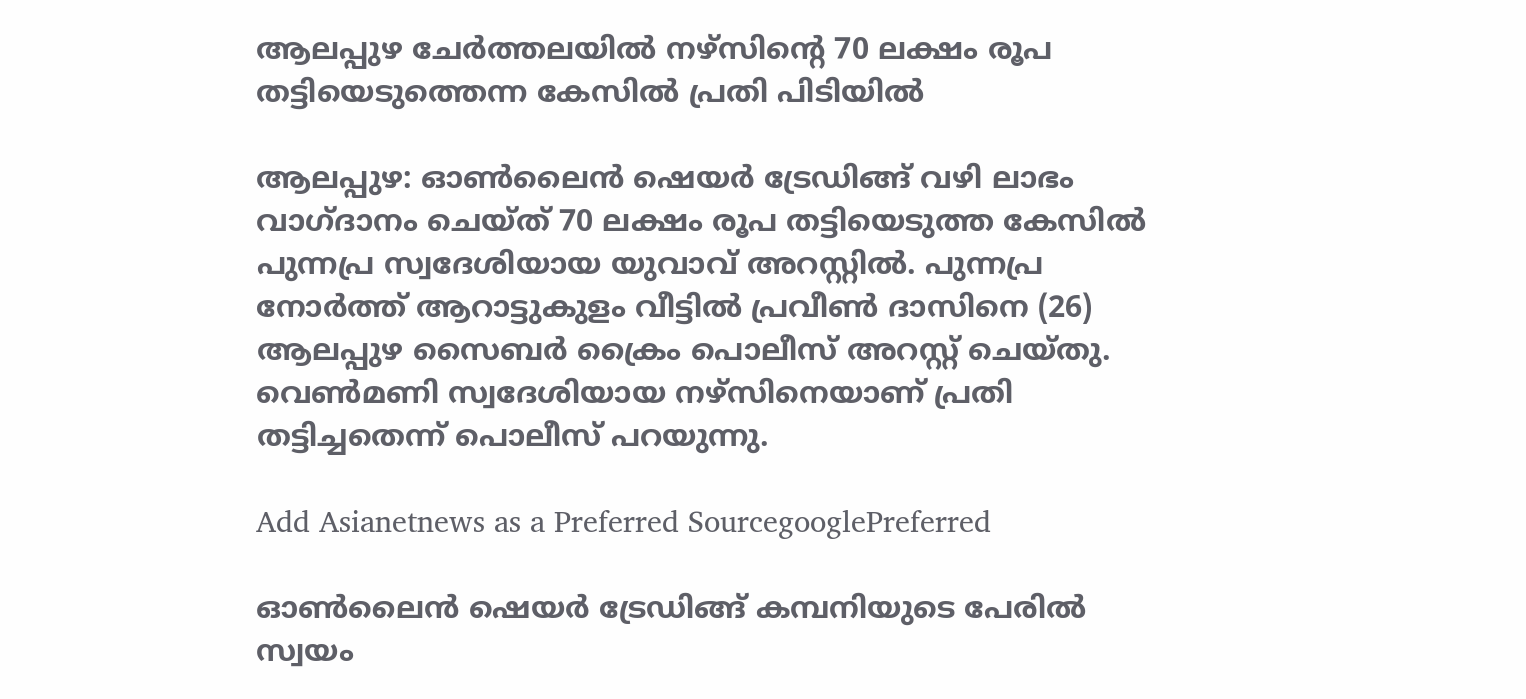ആലപ്പുഴ ചേർത്തലയിൽ നഴ്‌സിൻ്റെ 70 ലക്ഷം രൂപ തട്ടിയെടുത്തെന്ന കേസിൽ പ്രതി പിടിയിൽ

ആലപ്പുഴ: ഓൺലൈൻ ഷെയർ ട്രേഡിങ്ങ് വഴി ലാഭം വാഗ്ദാനം ചെയ്ത് 70 ലക്ഷം രൂപ തട്ടിയെടുത്ത കേസിൽ പുന്നപ്ര സ്വദേശിയായ യുവാവ് അറസ്റ്റിൽ. പുന്നപ്ര നോർത്ത് ആറാട്ടുകുളം വീട്ടിൽ പ്രവീൺ ദാസിനെ (26) ആലപ്പുഴ സൈബർ ക്രൈം പൊലീസ് അറസ്റ്റ് ചെയ്തു. വെൺമണി സ്വദേശിയായ നഴ്‌സിനെയാണ് പ്രതി തട്ടിച്ചതെന്ന് പൊലീസ് പറയുന്നു.

Add Asianetnews as a Preferred SourcegooglePreferred

ഓൺലൈൻ ഷെയർ ട്രേഡിങ്ങ് കമ്പനിയുടെ പേരിൽ സ്വയം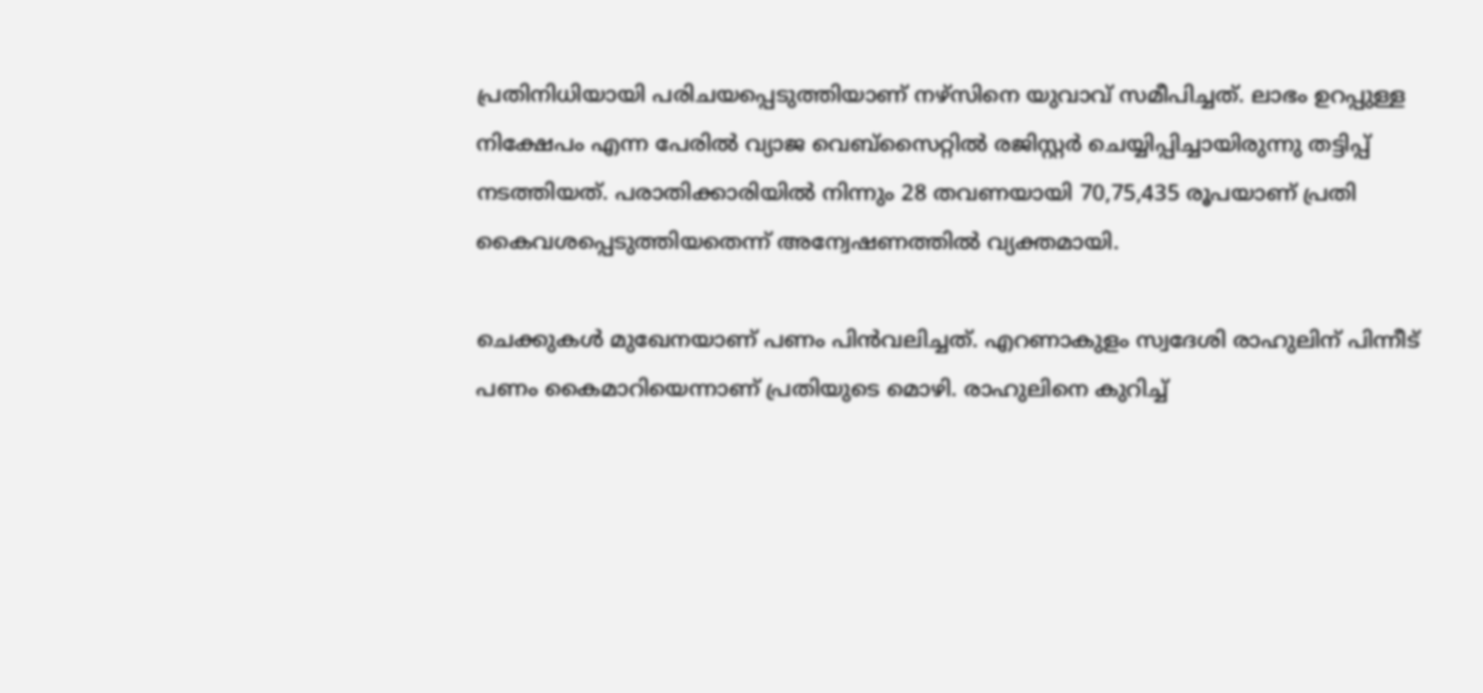പ്രതിനിധിയായി പരിചയപ്പെടുത്തിയാണ് നഴ്‌സിനെ യുവാവ് സമീപിച്ചത്. ലാഭം ഉറപ്പുള്ള നിക്ഷേപം എന്ന പേരിൽ വ്യാജ വെബ്സൈറ്റിൽ രജിസ്റ്റർ ചെയ്യിപ്പിച്ചായിരുന്നു തട്ടിപ്പ് നടത്തിയത്. പരാതിക്കാരിയിൽ നിന്നും 28 തവണയായി 70,75,435 രൂപയാണ് പ്രതി കൈവശപ്പെടുത്തിയതെന്ന് അന്വേഷണത്തിൽ വ്യക്തമായി.

ചെക്കുകൾ മുഖേനയാണ് പണം പിൻവലിച്ചത്. എറണാകുളം സ്വദേശി രാഹുലിന് പിന്നീട് പണം കൈമാറിയെന്നാണ് പ്രതിയുടെ മൊഴി. രാഹുലിനെ കുറിച്ച്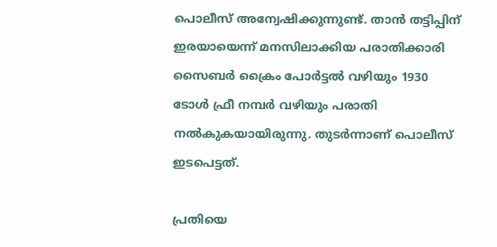പൊലീസ് അന്വേഷിക്കുന്നുണ്ട്. താൻ തട്ടിപ്പിന് ഇരയായെന്ന് മനസിലാക്കിയ പരാതിക്കാരി സൈബർ ക്രൈം പോർട്ടൽ വഴിയും 1930 ടോൾ ഫ്രീ നമ്പർ വഴിയും പരാതി നൽകുകയായിരുന്നു. തുടർന്നാണ് പൊലീസ് ഇടപെട്ടത്.

പ്രതിയെ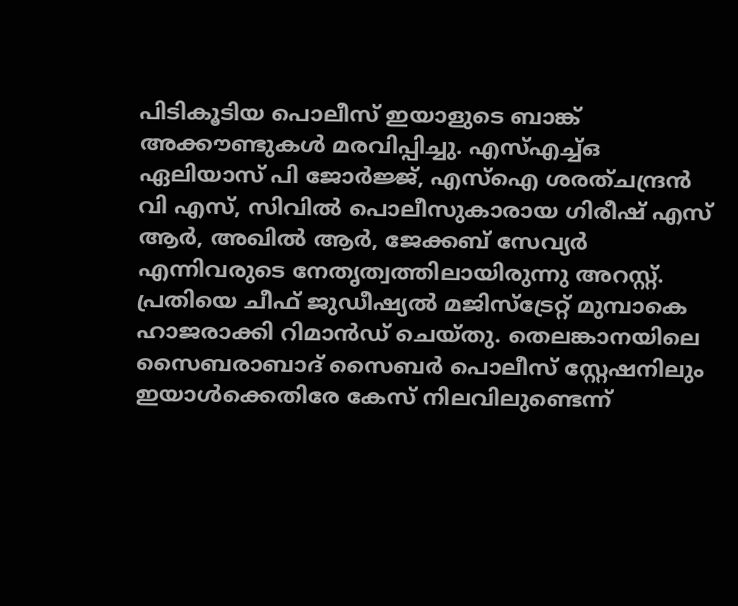പിടികൂടിയ പൊലീസ് ഇയാളുടെ ബാങ്ക് അക്കൗണ്ടുകൾ മരവിപ്പിച്ചു. എസ്എച്ച്ഒ ഏലിയാസ് പി ജോർജ്ജ്, എസ്‌ഐ ശരത്ചന്ദ്രൻ വി എസ്, സിവിൽ പൊലീസുകാരായ ഗിരീഷ് എസ് ആർ, അഖിൽ ആർ, ജേക്കബ് സേവ്യർ എന്നിവരുടെ നേതൃത്വത്തിലായിരുന്നു അറസ്റ്റ്. പ്രതിയെ ചീഫ് ജുഡീഷ്യൽ മജിസ്ട്രേറ്റ് മുമ്പാകെ ഹാജരാക്കി റിമാൻഡ് ചെയ്തു. തെലങ്കാനയിലെ സൈബരാബാദ് സൈബർ പൊലീസ് സ്റ്റേഷനിലും ഇയാൾക്കെതിരേ കേസ് നിലവിലുണ്ടെന്ന്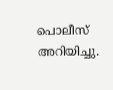പൊലീസ് അറിയിച്ചു.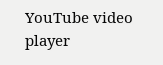YouTube video player